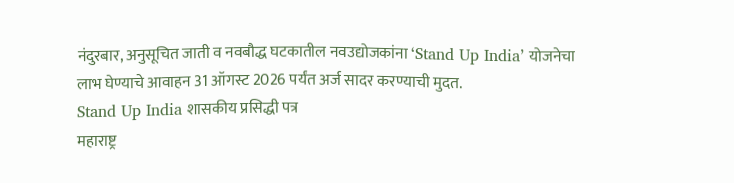नंदुरबार, अनुसूचित जाती व नवबौद्ध घटकातील नवउद्योजकांना ‘Stand Up India’ योजनेचा लाभ घेण्याचे आवाहन 31 ऑगस्ट 2026 पर्यंत अर्ज सादर करण्याची मुदत.
Stand Up India शासकीय प्रसिद्धी पत्र
महाराष्ट्र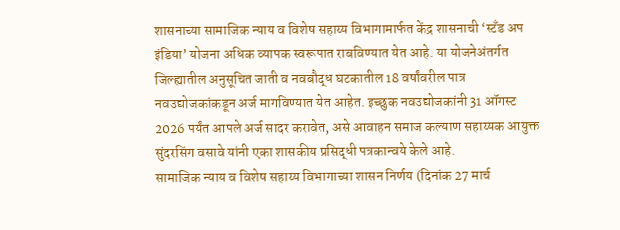शासनाच्या सामाजिक न्याय व विशेष सहाय्य विभागामार्फत केंद्र शासनाची ‘स्टँड अप इंडिया’ योजना अधिक व्यापक स्वरूपात राबविण्यात येत आहे. या योजनेअंतर्गत जिल्ह्यातील अनुसूचित जाती व नवबौद्ध घटकातील 18 वर्षांवरील पात्र नवउद्योजकांकडून अर्ज मागविण्यात येत आहेत. इच्छुक नवउद्योजकांनी 31 ऑगस्ट 2026 पर्यंत आपले अर्ज सादर करावेत, असे आवाहन समाज कल्याण सहाय्यक आयुक्त सुंदरसिंग वसावे यांनी एका शासकीय प्रसिद्धी पत्रकान्वये केले आहे.
सामाजिक न्याय व विशेष सहाय्य विभागाच्या शासन निर्णय (दिनांक 27 मार्च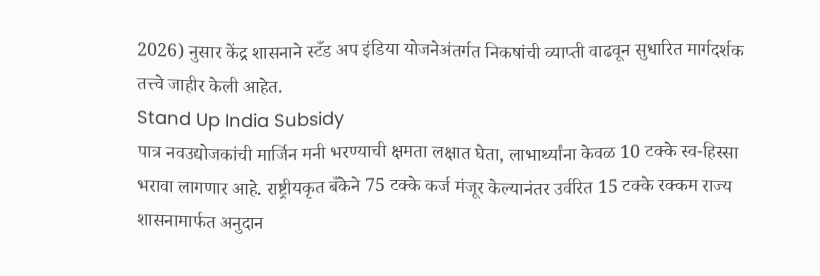2026) नुसार केंद्र शासनाने स्टँड अप इंडिया योजनेअंतर्गत निकषांची व्याप्ती वाढवून सुधारित मार्गदर्शक तत्त्वे जाहीर केली आहेत.
Stand Up India Subsidy
पात्र नवउद्योजकांची मार्जिन मनी भरण्याची क्षमता लक्षात घेता, लाभार्थ्यांना केवळ 10 टक्के स्व-हिस्सा भरावा लागणार आहे. राष्ट्रीयकृत बँकेने 75 टक्के कर्ज मंजूर केल्यानंतर उर्वरित 15 टक्के रक्कम राज्य शासनामार्फत अनुदान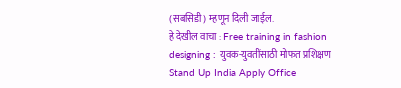(सबसिडी) म्हणून दिली जाईल.
हे देखील वाचा : Free training in fashion designing : युवक-युवतींसाठी मोफत प्रशिक्षण
Stand Up India Apply Office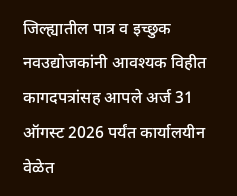जिल्ह्यातील पात्र व इच्छुक नवउद्योजकांनी आवश्यक विहीत कागदपत्रांसह आपले अर्ज 31 ऑगस्ट 2026 पर्यंत कार्यालयीन वेळेत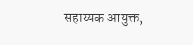सहाय्यक आयुक्त,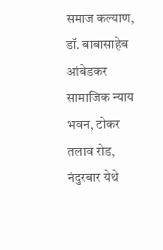समाज कल्याण, डॉ. बाबासाहेब आंबेडकर सामाजिक न्याय भवन, टोकर तलाव रोड, नंदुरबार येथे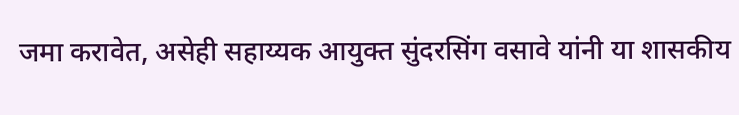जमा करावेत, असेही सहाय्यक आयुक्त सुंदरसिंग वसावे यांनी या शासकीय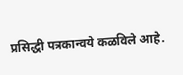प्रसिद्धी पत्रकान्वये कळविले आहे.